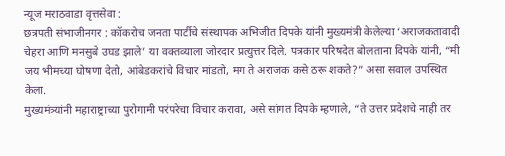न्यूज मराठवाडा वृत्तसेवा :
छत्रपती संभाजीनगर : कॉकरोच जनता पार्टीचे संस्थापक अभिजीत दिपके यांनी मुख्यमंत्री केलेल्या ‘अराजकतावादी चेहरा आणि मनसुबे उघड झाले’ या वक्तव्याला जोरदार प्रत्युत्तर दिले. पत्रकार परिषदेत बोलताना दिपके यांनी, “मी जय भीमच्या घोषणा देतो, आंबेडकरांचे विचार मांडतो, मग ते अराजक कसे ठरू शकते?” असा सवाल उपस्थित केला.
मुख्यमंत्र्यांनी महाराष्ट्राच्या पुरोगामी परंपरेचा विचार करावा, असे सांगत दिपके म्हणाले, “ते उत्तर प्रदेशचे नाही तर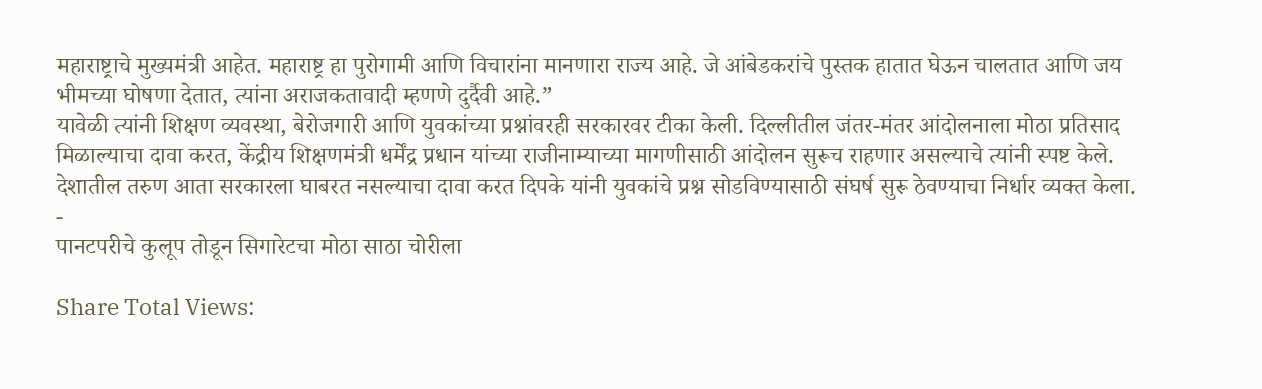महाराष्ट्राचे मुख्यमंत्री आहेत. महाराष्ट्र हा पुरोगामी आणि विचारांना मानणारा राज्य आहे. जे आंबेडकरांचे पुस्तक हातात घेऊन चालतात आणि जय भीमच्या घोषणा देतात, त्यांना अराजकतावादी म्हणणे दुर्दैवी आहे.”
यावेळी त्यांनी शिक्षण व्यवस्था, बेरोजगारी आणि युवकांच्या प्रश्नांवरही सरकारवर टीका केली. दिल्लीतील जंतर-मंतर आंदोलनाला मोठा प्रतिसाद मिळाल्याचा दावा करत, केंद्रीय शिक्षणमंत्री धर्मेंद्र प्रधान यांच्या राजीनाम्याच्या मागणीसाठी आंदोलन सुरूच राहणार असल्याचे त्यांनी स्पष्ट केले.
देशातील तरुण आता सरकारला घाबरत नसल्याचा दावा करत दिपके यांनी युवकांचे प्रश्न सोडविण्यासाठी संघर्ष सुरू ठेवण्याचा निर्धार व्यक्त केला.
-
पानटपरीचे कुलूप तोडून सिगारेटचा मोठा साठा चोरीला

Share Total Views: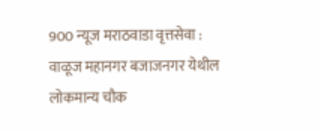900 न्यूज मराठवाडा वृत्तसेवा : वाळूज महानगर बजाजनगर येथील लोकमान्य चौक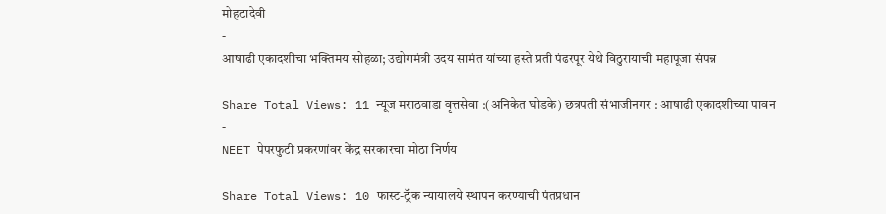मोहटादेवी
-
आषाढी एकादशीचा भक्तिमय सोहळा; उद्योगमंत्री उदय सामंत यांच्या हस्ते प्रती पंढरपूर येथे विठुरायाची महापूजा संपन्न

Share Total Views: 11 न्यूज मराठवाडा वृत्तसेवा :(अनिकेत घोडके) छत्रपती संभाजीनगर : आषाढी एकादशीच्या पावन
-
NEET पेपरफुटी प्रकरणांवर केंद्र सरकारचा मोठा निर्णय

Share Total Views: 10 फास्ट-ट्रॅक न्यायालये स्थापन करण्याची पंतप्रधान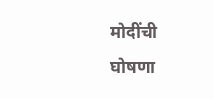मोदींची घोषणा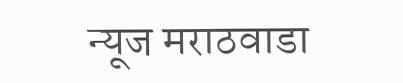न्यूज मराठवाडा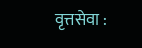वृत्तसेवा :